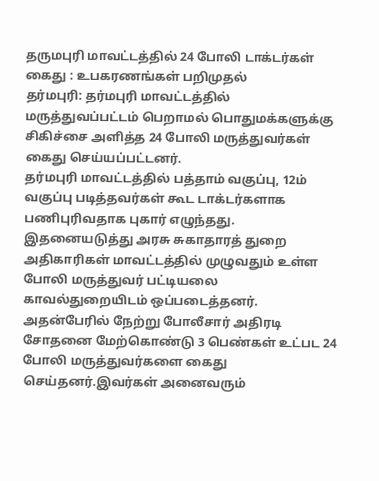தருமபுரி மாவட்டத்தில் 24 போலி டாக்டர்கள் கைது : உபகரணங்கள் பறிமுதல்
தர்மபுரி: தர்மபுரி மாவட்டத்தில் மருத்துவப்பட்டம் பெறாமல் பொதுமக்களுக்கு சிகிச்சை அளித்த 24 போலி மருத்துவர்கள் கைது செய்யப்பட்டனர்.
தர்மபுரி மாவட்டத்தில் பத்தாம் வகுப்பு, 12ம் வகுப்பு படித்தவர்கள் கூட டாக்டர்களாக பணிபுரிவதாக புகார் எழுந்தது. இதனையடுத்து அரசு சுகாதாரத் துறை அதிகாரிகள் மாவட்டத்தில் முழுவதும் உள்ள போலி மருத்துவர் பட்டியலை காவல்துறையிடம் ஒப்படைத்தனர்.
அதன்பேரில் நேற்று போலீசார் அதிரடி சோதனை மேற்கொண்டு 3 பெண்கள் உட்பட 24 போலி மருத்துவர்களை கைது செய்தனர்.இவர்கள் அனைவரும்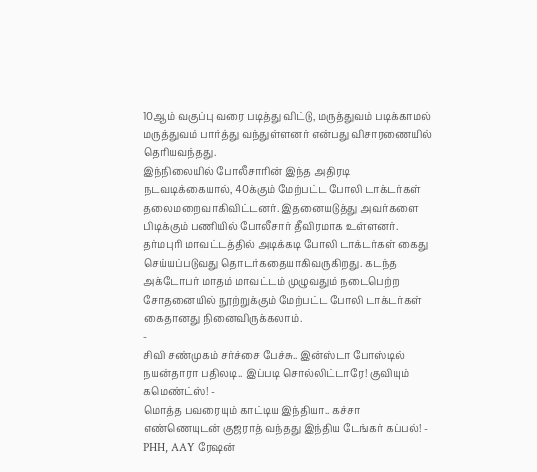10ஆம் வகுப்பு வரை படித்து விட்டு, மருத்துவம் படிக்காமல் மருத்துவம் பார்த்து வந்துள்ளனர் என்பது விசாரணையில் தெரியவந்தது.
இந்நிலையில் போலீசாரின் இந்த அதிரடி நடவடிக்கையால், 40க்கும் மேற்பட்ட போலி டாக்டர்கள் தலைமறைவாகிவிட்டனர். இதனையடுத்து அவர்களை பிடிக்கும் பணியில் போலீசார் தீவிரமாக உள்ளனர்.
தர்மபுரி மாவட்டத்தில் அடிக்கடி போலி டாக்டர்கள் கைது செய்யப்படுவது தொடர்கதையாகிவருகிறது. கடந்த அக்டோபர் மாதம் மாவட்டம் முழுவதும் நடைபெற்ற சோதனையில் நூற்றுக்கும் மேற்பட்ட போலி டாக்டர்கள் கைதானது நினைவிருக்கலாம்.
-
சிவி சண்முகம் சர்ச்சை பேச்சு.. இன்ஸ்டா போஸ்டில் நயன்தாரா பதிலடி.. இப்படி சொல்லிட்டாரே! குவியும் கமெண்ட்ஸ்! -
மொத்த பவரையும் காட்டிய இந்தியா.. கச்சா எண்ணெயுடன் குஜராத் வந்தது இந்திய டேங்கர் கப்பல்! -
PHH, AAY ரேஷன்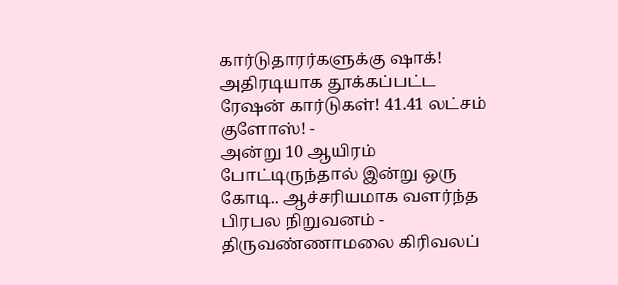கார்டுதாரர்களுக்கு ஷாக்! அதிரடியாக தூக்கப்பட்ட ரேஷன் கார்டுகள்! 41.41 லட்சம் குளோஸ்! -
அன்று 10 ஆயிரம் போட்டிருந்தால் இன்று ஒரு கோடி.. ஆச்சரியமாக வளர்ந்த பிரபல நிறுவனம் -
திருவண்ணாமலை கிரிவலப்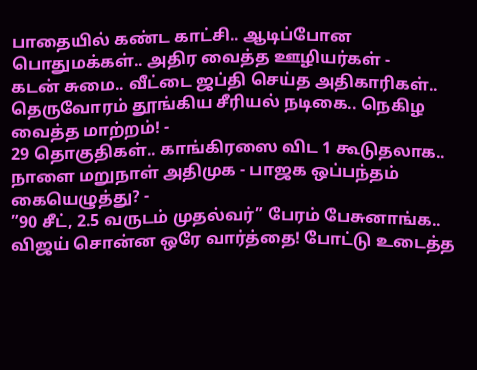பாதையில் கண்ட காட்சி.. ஆடிப்போன பொதுமக்கள்.. அதிர வைத்த ஊழியர்கள் -
கடன் சுமை.. வீட்டை ஜப்தி செய்த அதிகாரிகள்.. தெருவோரம் தூங்கிய சீரியல் நடிகை.. நெகிழ வைத்த மாற்றம்! -
29 தொகுதிகள்.. காங்கிரஸை விட 1 கூடுதலாக.. நாளை மறுநாள் அதிமுக - பாஜக ஒப்பந்தம் கையெழுத்து? -
”90 சீட், 2.5 வருடம் முதல்வர்” பேரம் பேசுனாங்க.. விஜய் சொன்ன ஒரே வார்த்தை! போட்டு உடைத்த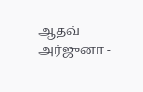ஆதவ் அர்ஜுனா -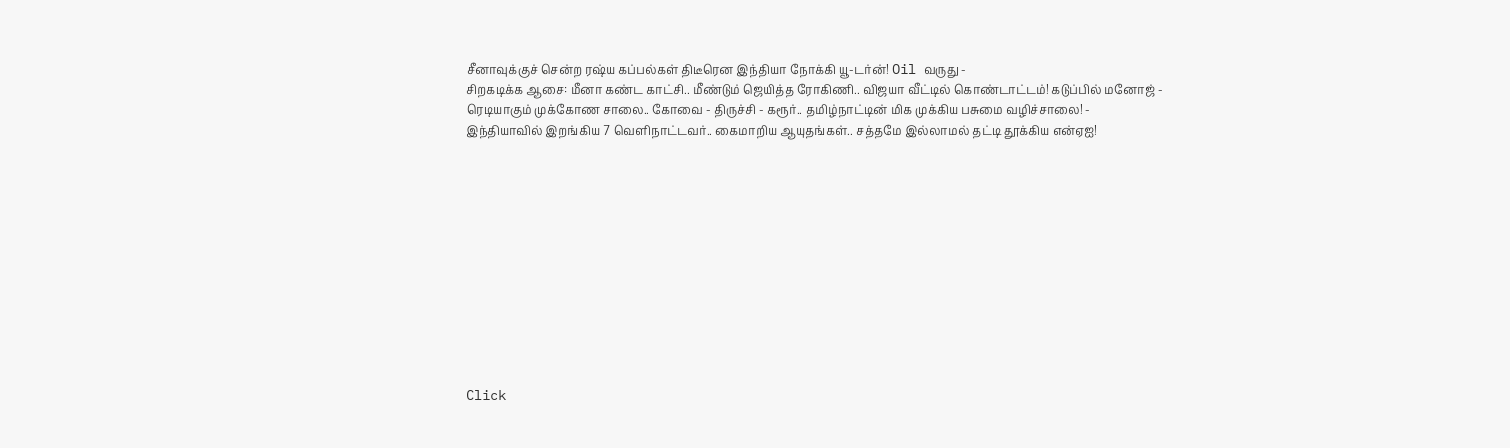சீனாவுக்குச் சென்ற ரஷ்ய கப்பல்கள் திடீரென இந்தியா நோக்கி யூ-டர்ன்! Oil வருது -
சிறகடிக்க ஆசை: மீனா கண்ட காட்சி.. மீண்டும் ஜெயித்த ரோகிணி.. விஜயா வீட்டில் கொண்டாட்டம்! கடுப்பில் மனோஜ் -
ரெடியாகும் முக்கோண சாலை.. கோவை - திருச்சி - கரூர்.. தமிழ்நாட்டின் மிக முக்கிய பசுமை வழிச்சாலை! -
இந்தியாவில் இறங்கிய 7 வெளிநாட்டவர்.. கைமாறிய ஆயுதங்கள்.. சத்தமே இல்லாமல் தட்டி தூக்கிய என்ஏஐ!












Click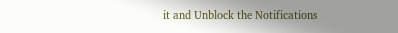it and Unblock the Notifications